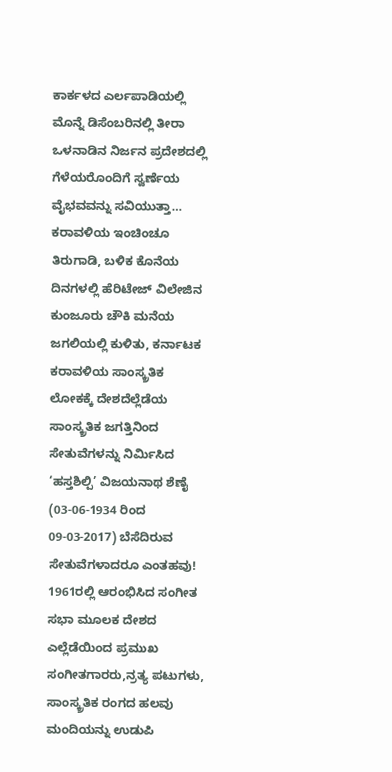ಕಾರ್ಕಳದ ಎರ್ಲಪಾಡಿಯಲ್ಲಿ ಮೊನ್ನೆ ಡಿಸೆಂಬರಿನಲ್ಲಿ ತೀರಾ ಒಳನಾಡಿನ ನಿರ್ಜನ ಪ್ರದೇಶದಲ್ಲಿ ಗೆಳೆಯರೊಂದಿಗೆ ಸ್ವರ್ಣೆಯ ವೈಭವವನ್ನು ಸವಿಯುತ್ತಾ…
ಕರಾವಳಿಯ ಇಂಚಿಂಚೂ ತಿರುಗಾಡಿ, ಬಳಿಕ ಕೊನೆಯ ದಿನಗಳಲ್ಲಿ ಹೆರಿಟೇಜ್ ವಿಲೇಜಿನ ಕುಂಜೂರು ಚೌಕಿ ಮನೆಯ ಜಗಲಿಯಲ್ಲಿ ಕುಳಿತು, ಕರ್ನಾಟಕ ಕರಾವಳಿಯ ಸಾಂಸ್ಕ್ರತಿಕ ಲೋಕಕ್ಕೆ ದೇಶದೆಲ್ಲೆಡೆಯ ಸಾಂಸ್ಕ್ರತಿಕ ಜಗತ್ತಿನಿಂದ ಸೇತುವೆಗಳನ್ನು ನಿರ್ಮಿಸಿದ ‘ಹಸ್ತಶಿಲ್ಪಿ’ ವಿಜಯನಾಥ ಶೆಣೈ (03-06-1934 ರಿಂದ 09-03-2017) ಬೆಸೆದಿರುವ ಸೇತುವೆಗಳಾದರೂ ಎಂತಹವು!
1961ರಲ್ಲಿ ಆರಂಭಿಸಿದ ಸಂಗೀತ ಸಭಾ ಮೂಲಕ ದೇಶದ ಎಲ್ಲೆಡೆಯಿಂದ ಪ್ರಮುಖ ಸಂಗೀತಗಾರರು,ನ್ರತ್ಯ ಪಟುಗಳು, ಸಾಂಸ್ಕ್ರತಿಕ ರಂಗದ ಹಲವು ಮಂದಿಯನ್ನು ಉಡುಪಿ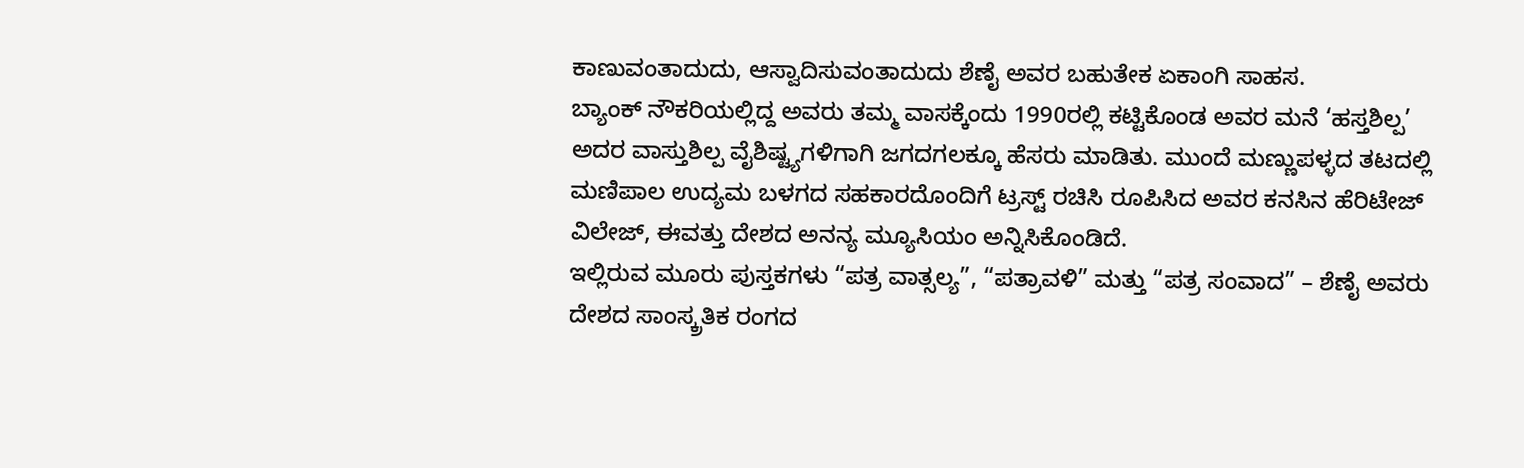ಕಾಣುವಂತಾದುದು, ಆಸ್ವಾದಿಸುವಂತಾದುದು ಶೆಣೈ ಅವರ ಬಹುತೇಕ ಏಕಾಂಗಿ ಸಾಹಸ.
ಬ್ಯಾಂಕ್ ನೌಕರಿಯಲ್ಲಿದ್ದ ಅವರು ತಮ್ಮ ವಾಸಕ್ಕೆಂದು 1990ರಲ್ಲಿ ಕಟ್ಟಿಕೊಂಡ ಅವರ ಮನೆ ‘ಹಸ್ತಶಿಲ್ಪ’ ಅದರ ವಾಸ್ತುಶಿಲ್ಪ ವೈಶಿಷ್ಟ್ಯಗಳಿಗಾಗಿ ಜಗದಗಲಕ್ಕೂ ಹೆಸರು ಮಾಡಿತು. ಮುಂದೆ ಮಣ್ಣುಪಳ್ಳದ ತಟದಲ್ಲಿ ಮಣಿಪಾಲ ಉದ್ಯಮ ಬಳಗದ ಸಹಕಾರದೊಂದಿಗೆ ಟ್ರಸ್ಟ್ ರಚಿಸಿ ರೂಪಿಸಿದ ಅವರ ಕನಸಿನ ಹೆರಿಟೇಜ್ ವಿಲೇಜ್, ಈವತ್ತು ದೇಶದ ಅನನ್ಯ ಮ್ಯೂಸಿಯಂ ಅನ್ನಿಸಿಕೊಂಡಿದೆ.
ಇಲ್ಲಿರುವ ಮೂರು ಪುಸ್ತಕಗಳು “ಪತ್ರ ವಾತ್ಸಲ್ಯ”, “ಪತ್ರಾವಳಿ” ಮತ್ತು “ಪತ್ರ ಸಂವಾದ” – ಶೆಣೈ ಅವರು ದೇಶದ ಸಾಂಸ್ಕ್ರತಿಕ ರಂಗದ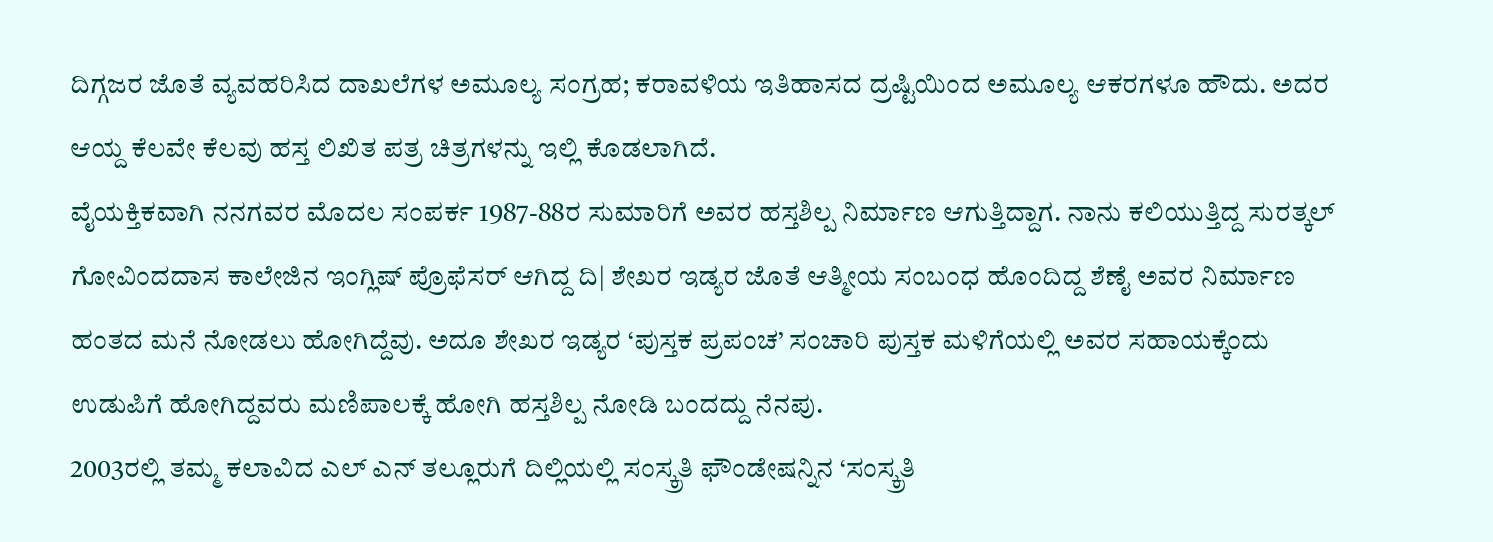ದಿಗ್ಗಜರ ಜೊತೆ ವ್ಯವಹರಿಸಿದ ದಾಖಲೆಗಳ ಅಮೂಲ್ಯ ಸಂಗ್ರಹ; ಕರಾವಳಿಯ ಇತಿಹಾಸದ ದ್ರಷ್ಟಿಯಿಂದ ಅಮೂಲ್ಯ ಆಕರಗಳೂ ಹೌದು. ಅದರ ಆಯ್ದ ಕೆಲವೇ ಕೆಲವು ಹಸ್ತ ಲಿಖಿತ ಪತ್ರ ಚಿತ್ರಗಳನ್ನು ಇಲ್ಲಿ ಕೊಡಲಾಗಿದೆ.
ವೈಯಕ್ತಿಕವಾಗಿ ನನಗವರ ಮೊದಲ ಸಂಪರ್ಕ 1987-88ರ ಸುಮಾರಿಗೆ ಅವರ ಹಸ್ತಶಿಲ್ಪ ನಿರ್ಮಾಣ ಆಗುತ್ತಿದ್ದಾಗ. ನಾನು ಕಲಿಯುತ್ತಿದ್ದ ಸುರತ್ಕಲ್ ಗೋವಿಂದದಾಸ ಕಾಲೇಜಿನ ಇಂಗ್ಲಿಷ್ ಪ್ರೊಫೆಸರ್ ಆಗಿದ್ದ ದಿ| ಶೇಖರ ಇಡ್ಯರ ಜೊತೆ ಆತ್ಮೀಯ ಸಂಬಂಧ ಹೊಂದಿದ್ದ ಶೆಣೈ ಅವರ ನಿರ್ಮಾಣ ಹಂತದ ಮನೆ ನೋಡಲು ಹೋಗಿದ್ದೆವು. ಅದೂ ಶೇಖರ ಇಡ್ಯರ ‘ಪುಸ್ತಕ ಪ್ರಪಂಚ’ ಸಂಚಾರಿ ಪುಸ್ತಕ ಮಳಿಗೆಯಲ್ಲಿ ಅವರ ಸಹಾಯಕ್ಕೆಂದು ಉಡುಪಿಗೆ ಹೋಗಿದ್ದವರು ಮಣಿಪಾಲಕ್ಕೆ ಹೋಗಿ ಹಸ್ತಶಿಲ್ಪ ನೋಡಿ ಬಂದದ್ದು ನೆನಪು.
2003ರಲ್ಲಿ ತಮ್ಮ ಕಲಾವಿದ ಎಲ್ ಎನ್ ತಲ್ಲೂರುಗೆ ದಿಲ್ಲಿಯಲ್ಲಿ ಸಂಸ್ಕ್ರತಿ ಫೌಂಡೇಷನ್ನಿನ ‘ಸಂಸ್ಕ್ರತಿ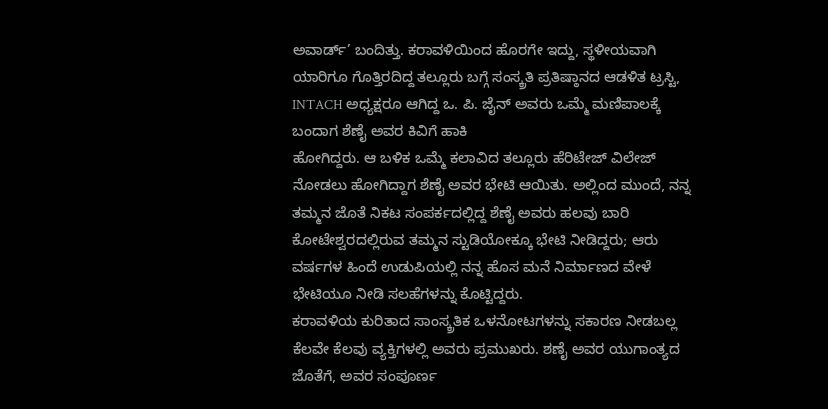ಅವಾರ್ಡ್’ ಬಂದಿತ್ತು. ಕರಾವಳಿಯಿಂದ ಹೊರಗೇ ಇದ್ದು, ಸ್ಥಳೀಯವಾಗಿ ಯಾರಿಗೂ ಗೊತ್ತಿರದಿದ್ದ ತಲ್ಲೂರು ಬಗ್ಗೆ ಸಂಸ್ಕ್ರತಿ ಪ್ರತಿಷ್ಠಾನದ ಆಡಳಿತ ಟ್ರಸ್ಟಿ, INTACH ಅಧ್ಯಕ್ಷರೂ ಆಗಿದ್ದ ಒ. ಪಿ. ಜೈನ್ ಅವರು ಒಮ್ಮೆ ಮಣಿಪಾಲಕ್ಕೆ ಬಂದಾಗ ಶೆಣೈ ಅವರ ಕಿವಿಗೆ ಹಾಕಿ
ಹೋಗಿದ್ದರು. ಆ ಬಳಿಕ ಒಮ್ಮೆ ಕಲಾವಿದ ತಲ್ಲೂರು ಹೆರಿಟೇಜ್ ವಿಲೇಜ್ ನೋಡಲು ಹೋಗಿದ್ದಾಗ ಶೆಣೈ ಅವರ ಭೇಟಿ ಆಯಿತು. ಅಲ್ಲಿಂದ ಮುಂದೆ, ನನ್ನ ತಮ್ಮನ ಜೊತೆ ನಿಕಟ ಸಂಪರ್ಕದಲ್ಲಿದ್ದ ಶೆಣೈ ಅವರು ಹಲವು ಬಾರಿ ಕೋಟೇಶ್ವರದಲ್ಲಿರುವ ತಮ್ಮನ ಸ್ಟುಡಿಯೋಕ್ಕೂ ಭೇಟಿ ನೀಡಿದ್ದರು; ಆರು ವರ್ಷಗಳ ಹಿಂದೆ ಉಡುಪಿಯಲ್ಲಿ ನನ್ನ ಹೊಸ ಮನೆ ನಿರ್ಮಾಣದ ವೇಳೆ ಭೇಟಿಯೂ ನೀಡಿ ಸಲಹೆಗಳನ್ನು ಕೊಟ್ಟಿದ್ದರು.
ಕರಾವಳಿಯ ಕುರಿತಾದ ಸಾಂಸ್ಕ್ರತಿಕ ಒಳನೋಟಗಳನ್ನು ಸಕಾರಣ ನೀಡಬಲ್ಲ ಕೆಲವೇ ಕೆಲವು ವ್ಯಕ್ತಿಗಳಲ್ಲಿ ಅವರು ಪ್ರಮುಖರು. ಶಣೈ ಅವರ ಯುಗಾಂತ್ಯದ ಜೊತೆಗೆ, ಅವರ ಸಂಪೂರ್ಣ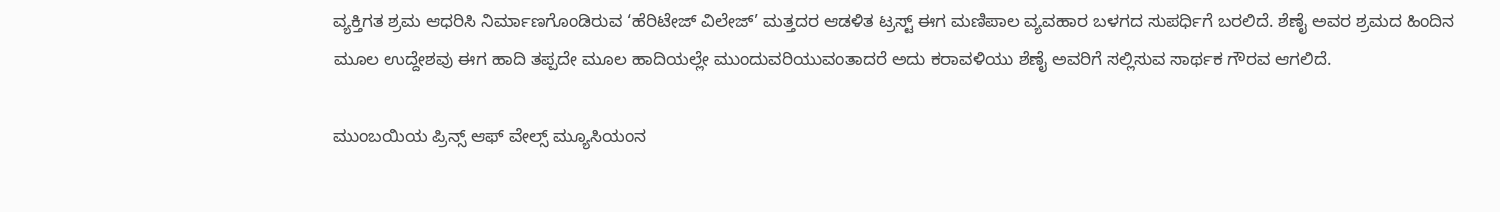ವ್ಯಕ್ತಿಗತ ಶ್ರಮ ಆಧರಿಸಿ ನಿರ್ಮಾಣಗೊಂಡಿರುವ ‘ಹೆರಿಟೇಜ್ ವಿಲೇಜ್’ ಮತ್ತದರ ಆಡಳಿತ ಟ್ರಸ್ಟ್ ಈಗ ಮಣಿಪಾಲ ವ್ಯವಹಾರ ಬಳಗದ ಸುಪರ್ಧಿಗೆ ಬರಲಿದೆ. ಶೆಣೈ ಅವರ ಶ್ರಮದ ಹಿಂದಿನ ಮೂಲ ಉದ್ದೇಶವು ಈಗ ಹಾದಿ ತಪ್ಪದೇ ಮೂಲ ಹಾದಿಯಲ್ಲೇ ಮುಂದುವರಿಯುವಂತಾದರೆ ಅದು ಕರಾವಳಿಯು ಶೆಣೈ ಅವರಿಗೆ ಸಲ್ಲಿಸುವ ಸಾರ್ಥಕ ಗೌರವ ಆಗಲಿದೆ.

ಮುಂಬಯಿಯ ಪ್ರಿನ್ಸ್ ಆಫ್ ವೇಲ್ಸ್ ಮ್ಯೂಸಿಯಂನ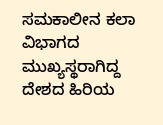ಸಮಕಾಲೀನ ಕಲಾ ವಿಭಾಗದ ಮುಖ್ಯಸ್ಥರಾಗಿದ್ದ ದೇಶದ ಹಿರಿಯ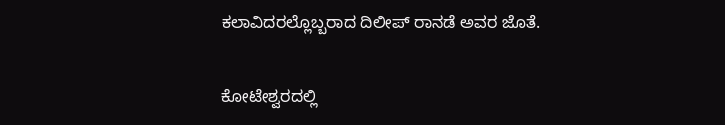ಕಲಾವಿದರಲ್ಲೊಬ್ಬರಾದ ದಿಲೀಪ್ ರಾನಡೆ ಅವರ ಜೊತೆ.

ಕೋಟೇಶ್ವರದಲ್ಲಿ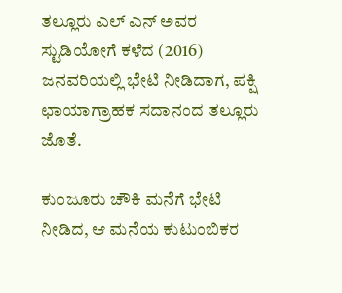ತಲ್ಲೂರು ಎಲ್ ಎನ್ ಅವರ ಸ್ಟುಡಿಯೋಗೆ ಕಳೆದ (2016) ಜನವರಿಯಲ್ಲಿ ಭೇಟಿ ನೀಡಿದಾಗ, ಪಕ್ಷಿ ಛಾಯಾಗ್ರಾಹಕ ಸದಾನಂದ ತಲ್ಲೂರು ಜೊತೆ.

ಕುಂಜೂರು ಚೌಕಿ ಮನೆಗೆ ಭೇಟಿ ನೀಡಿದ, ಆ ಮನೆಯ ಕುಟುಂಬಿಕರ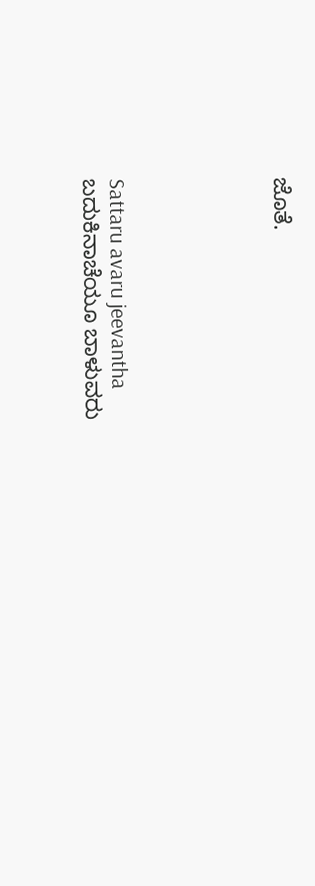ಜೊತೆ.





Sattaru avaru jeevantha
ಬದುಕಿನಾಚೆಯೂ ಬಾಳುವರು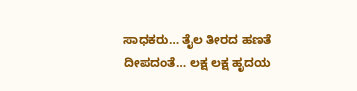ಸಾಧಕರು… ತೈಲ ತೀರದ ಹಣತೆ ದೀಪದಂತೆ… ಲಕ್ಷ ಲಕ್ಷ ಹೃದಯ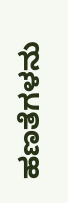ಹಣತೆಗಳನು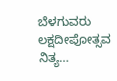ಬೆಳಗುವರು ಲಕ್ಷದೀಪೋತ್ಸವ ನಿತ್ಯ…